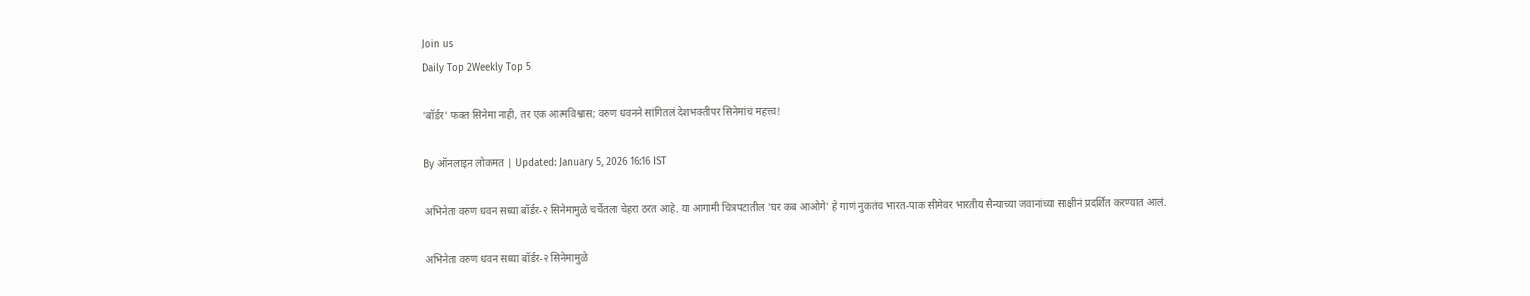Join us
Daily Top 2Weekly Top 5

'बॉर्डर' फक्त सिनेमा नाही, तर एक आत्मविश्वास; वरुण धवनने सांगितलं देशभक्तीपर सिनेमांचं महत्त्व!

By ऑनलाइन लोकमत | Updated: January 5, 2026 16:16 IST

अभिनेता वरुण धवन सध्या बॉर्डर-२ सिनेमामुळे चर्चेतला चेहरा ठरत आहे. या आगामी चित्रपटातील 'घर कब आओगे' हे गाणं नुकतंच भारत-पाक सीमेवर भारतीय सैन्याच्या जवानांच्या साक्षीनं प्रदर्शित करण्यात आलं.

अभिनेता वरुण धवन सध्या बॉर्डर-२ सिनेमामुळे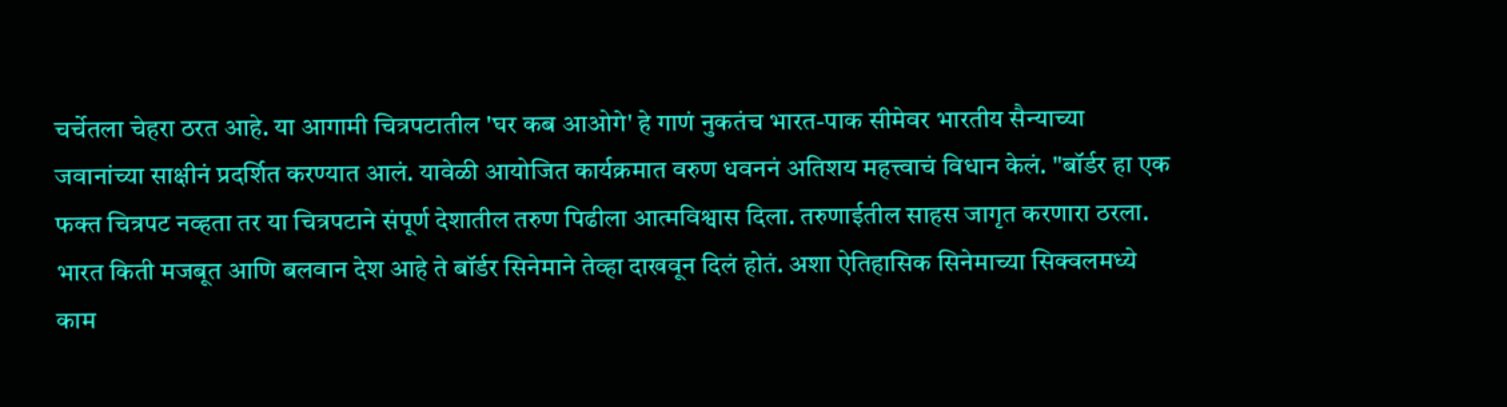चर्चेतला चेहरा ठरत आहे. या आगामी चित्रपटातील 'घर कब आओगे' हे गाणं नुकतंच भारत-पाक सीमेवर भारतीय सैन्याच्या जवानांच्या साक्षीनं प्रदर्शित करण्यात आलं. यावेळी आयोजित कार्यक्रमात वरुण धवननं अतिशय महत्त्वाचं विधान केलं. "बॉर्डर हा एक फक्त चित्रपट नव्हता तर या चित्रपटाने संपूर्ण देशातील तरुण पिढीला आत्मविश्वास दिला. तरुणाईतील साहस जागृत करणारा ठरला. भारत किती मजबूत आणि बलवान देश आहे ते बॉर्डर सिनेमाने तेव्हा दाखवून दिलं होतं. अशा ऐतिहासिक सिनेमाच्या सिक्वलमध्ये काम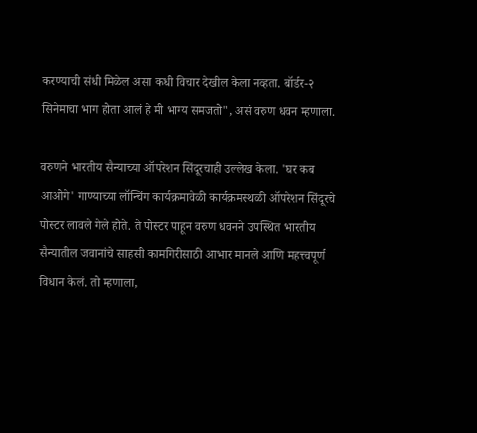करण्याची संधी मिळेल असा कधी विचार देखील केला नव्हता. बॉर्डर-२ सिनेमाचा भाग होता आलं हे मी भाग्य समजतो", असं वरुण धवन म्हणाला.

वरुणने भारतीय सैन्याच्या ऑपरेशन सिंदूरचाही उल्लेख केला. 'घर कब आओगे' गाण्याच्या लॉन्चिंग कार्यक्रमावेळी कार्यक्रमस्थळी ऑपरेशन सिंदूरचे पोस्टर लावले गेले होते. ते पोस्टर पाहून वरुण धवनने उपस्थित भारतीय सैन्यातील जवानांचे साहसी कामगिरीसाठी आभार मानले आणि महत्त्वपूर्ण विधान केलं. तो म्हणाला,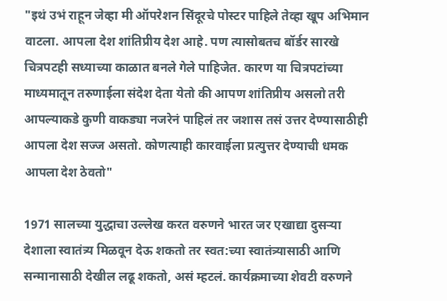"इथं उभं राहून जेव्हा मी ऑपरेशन सिंदूरचे पोस्टर पाहिले तेव्हा खूप अभिमान वाटला. आपला देश शांतिप्रीय देश आहे. पण त्यासोबतच बॉर्डर सारखे चित्रपटही सध्याच्या काळात बनले गेले पाहिजेत. कारण या चित्रपटांच्या माध्यमातून तरुणाईला संदेश देता येतो की आपण शांतिप्रीय असलो तरी आपल्याकडे कुणी वाकड्या नजरेनं पाहिलं तर जशास तसं उत्तर देण्यासाठीही आपला देश सज्ज असतो. कोणत्याही कारवाईला प्रत्युत्तर देण्याची धमक आपला देश ठेवतो"

1971 सालच्या युद्धाचा उल्लेख करत वरुणने भारत जर एखाद्या दुसऱ्या देशाला स्वातंत्र्य मिळवून देऊ शकतो तर स्वत:च्या स्वातंत्र्यासाठी आणि सन्मानासाठी देखील लढू शकतो, असं म्हटलं. कार्यक्रमाच्या शेवटी वरुणने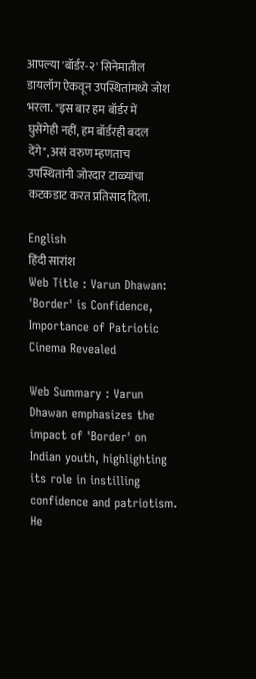आपल्या 'बॉर्डर-२' सिनेमातील डायलॉग ऐकवून उपस्थितांमध्ये जोश भरला. "इस बार हम बॉर्डर में घुसेंगेही नहीं, हम बॉर्डरही बदल देंगे", असं वरुण म्हणताच उपस्थितांनी जोरदार टाळ्यांचा कटकडाट करत प्रतिसाद दिला.

English
हिंदी सारांश
Web Title : Varun Dhawan: 'Border' is Confidence, Importance of Patriotic Cinema Revealed

Web Summary : Varun Dhawan emphasizes the impact of 'Border' on Indian youth, highlighting its role in instilling confidence and patriotism. He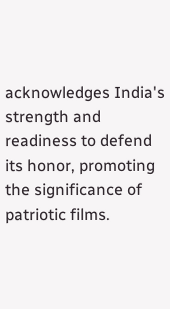acknowledges India's strength and readiness to defend its honor, promoting the significance of patriotic films.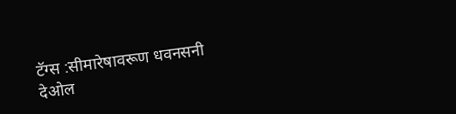टॅग्स :सीमारेषावरूण धवनसनी देओल